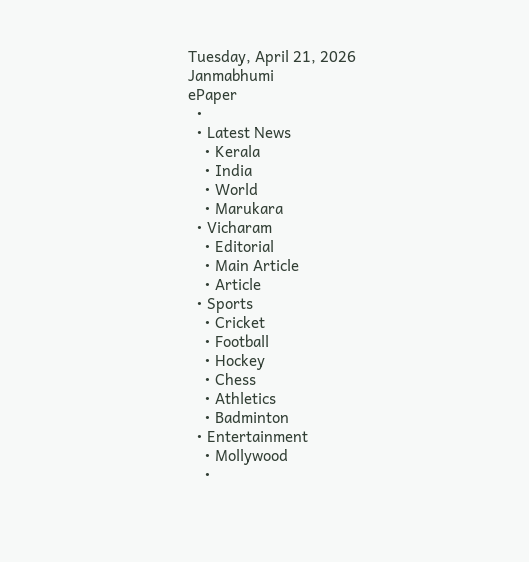Tuesday, April 21, 2026
Janmabhumi
ePaper
  •
  • Latest News
    • Kerala
    • India
    • World
    • Marukara
  • Vicharam
    • Editorial
    • Main Article
    • Article
  • Sports
    • Cricket
    • Football
    • Hockey
    • Chess
    • Athletics
    • Badminton
  • Entertainment
    • Mollywood
    •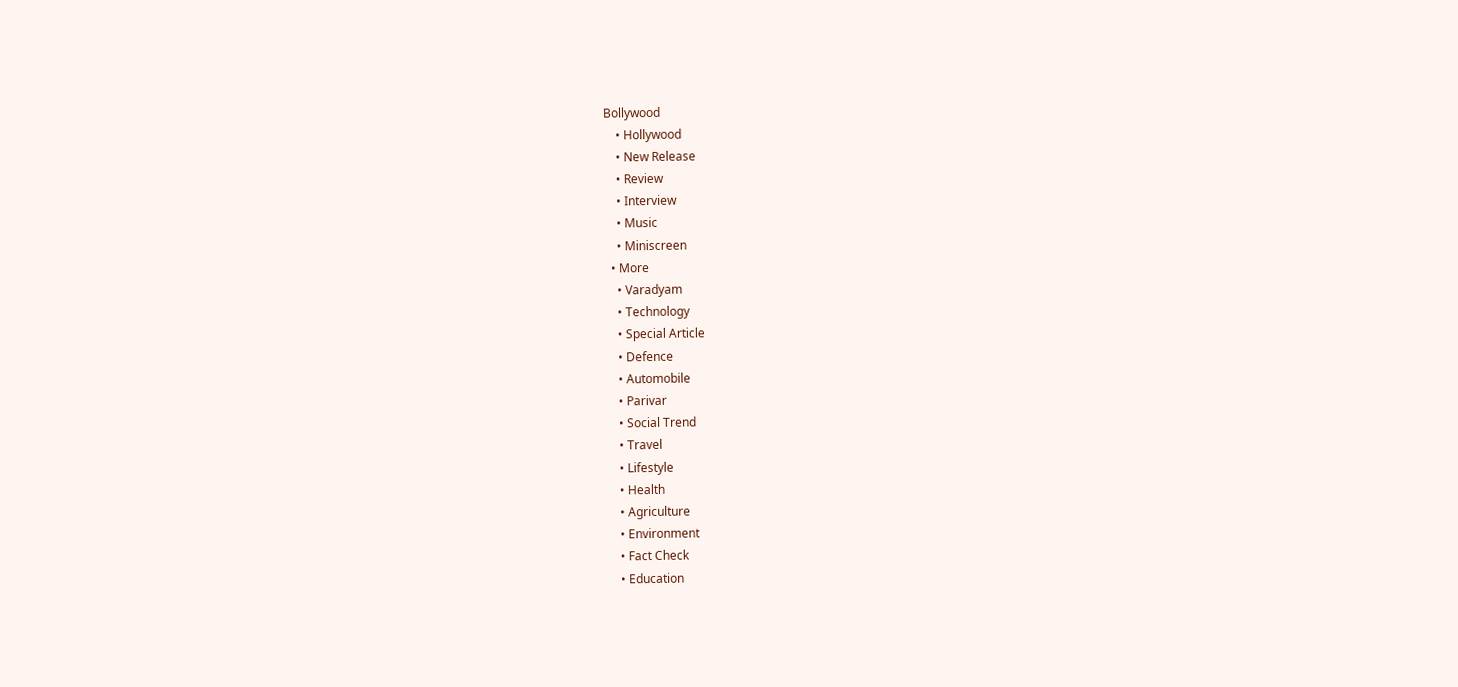Bollywood
    • Hollywood
    • New Release
    • Review
    • Interview
    • Music
    • Miniscreen
  • More
    • Varadyam
    • Technology
    • Special Article
    • Defence
    • Automobile
    • Parivar
    • Social Trend
    • Travel
    • Lifestyle
    • Health
    • Agriculture
    • Environment
    • Fact Check
    • Education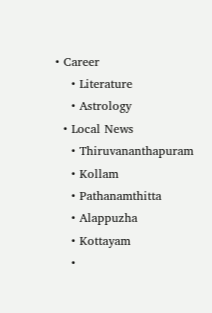• Career
    • Literature
    • Astrology
  • Local News
    • Thiruvananthapuram
    • Kollam
    • Pathanamthitta
    • Alappuzha
    • Kottayam
    •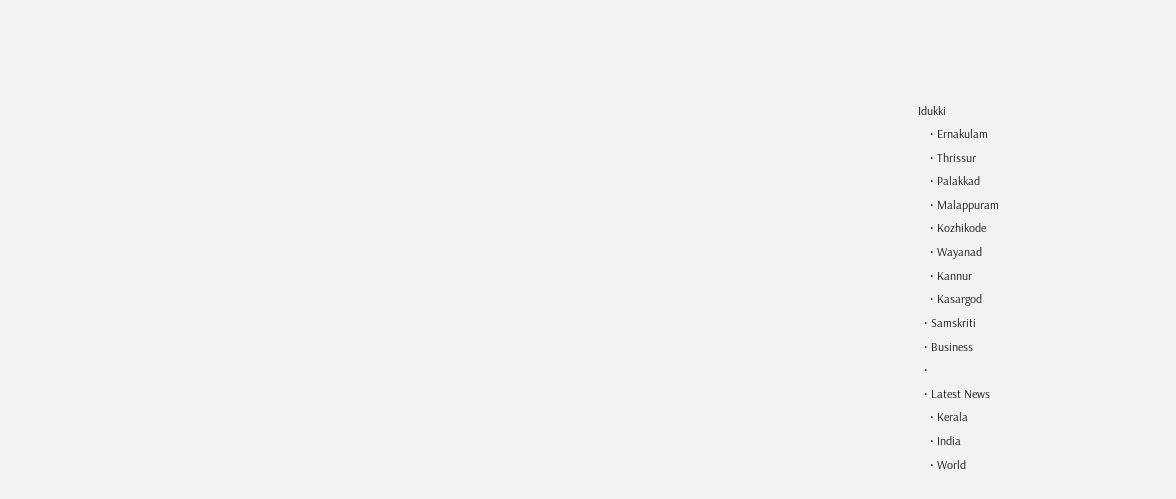Idukki
    • Ernakulam
    • Thrissur
    • Palakkad
    • Malappuram
    • Kozhikode
    • Wayanad
    • Kannur
    • Kasargod
  • Samskriti
  • Business
  •
  • Latest News
    • Kerala
    • India
    • World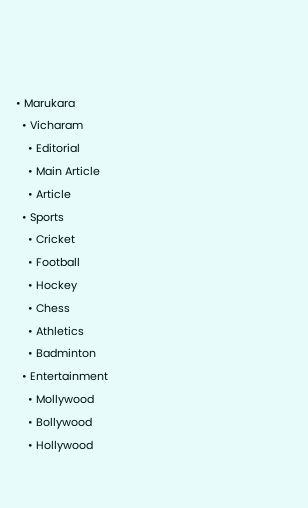• Marukara
  • Vicharam
    • Editorial
    • Main Article
    • Article
  • Sports
    • Cricket
    • Football
    • Hockey
    • Chess
    • Athletics
    • Badminton
  • Entertainment
    • Mollywood
    • Bollywood
    • Hollywood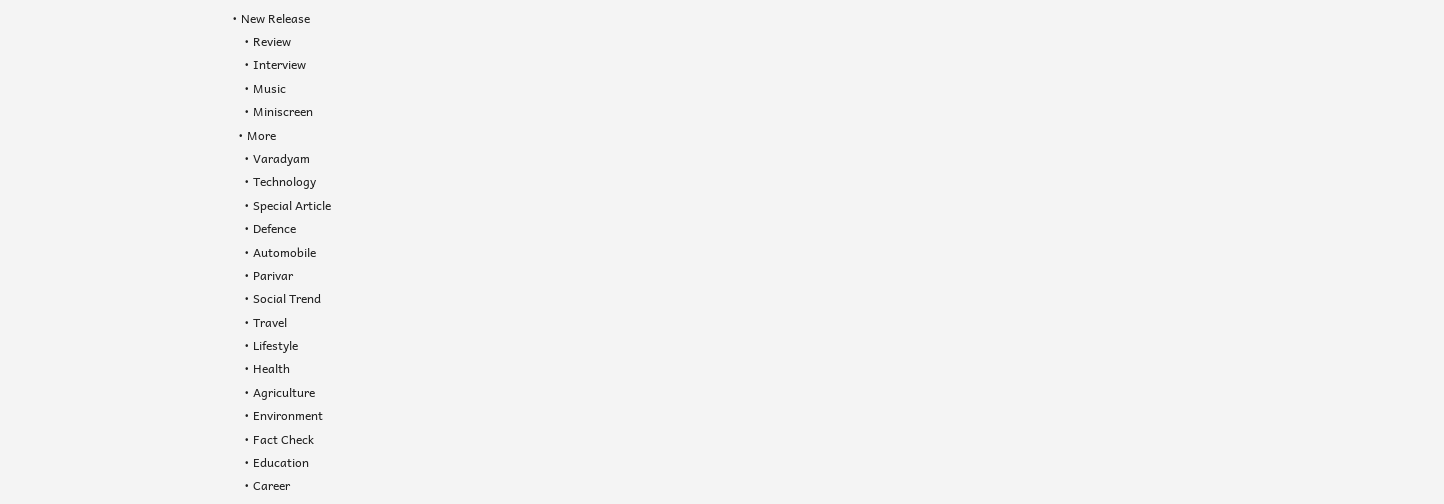• New Release
    • Review
    • Interview
    • Music
    • Miniscreen
  • More
    • Varadyam
    • Technology
    • Special Article
    • Defence
    • Automobile
    • Parivar
    • Social Trend
    • Travel
    • Lifestyle
    • Health
    • Agriculture
    • Environment
    • Fact Check
    • Education
    • Career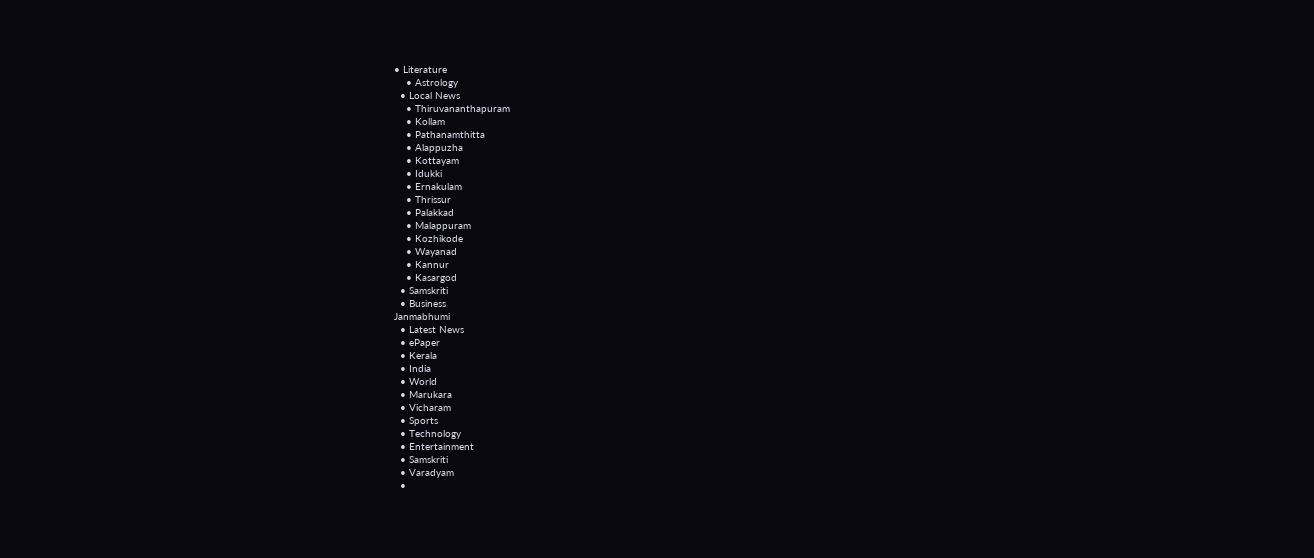• Literature
    • Astrology
  • Local News
    • Thiruvananthapuram
    • Kollam
    • Pathanamthitta
    • Alappuzha
    • Kottayam
    • Idukki
    • Ernakulam
    • Thrissur
    • Palakkad
    • Malappuram
    • Kozhikode
    • Wayanad
    • Kannur
    • Kasargod
  • Samskriti
  • Business
Janmabhumi
  • Latest News
  • ePaper
  • Kerala
  • India
  • World
  • Marukara
  • Vicharam
  • Sports
  • Technology
  • Entertainment
  • Samskriti
  • Varadyam
  •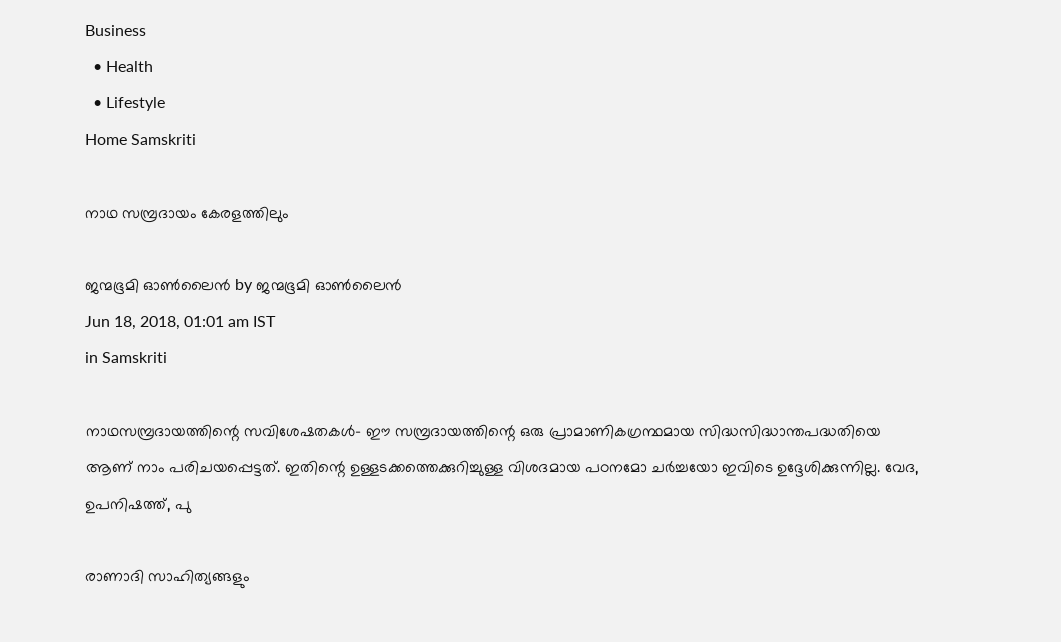Business
  • Health
  • Lifestyle
Home Samskriti

നാഥ സമ്പ്രദായം കേരളത്തിലും

ജന്മഭൂമി ഓണ്‍ലൈന്‍ by ജന്മഭൂമി ഓണ്‍ലൈന്‍
Jun 18, 2018, 01:01 am IST
in Samskriti

നാഥസമ്പ്രദായത്തിന്റെ സവിശേഷതകള്‍- ഈ സമ്പ്രദായത്തിന്റെ ഒരു പ്രാമാണികഗ്രന്ഥമായ സിദ്ധസിദ്ധാന്തപദ്ധതിയെ ആണ് നാം പരിചയപ്പെട്ടത്. ഇതിന്റെ ഉള്ളടക്കത്തെക്കുറിച്ചുള്ള വിശദമായ പഠനമോ ചര്‍ച്ചയോ ഇവിടെ ഉദ്ദേശിക്കുന്നില്ല. വേദ, ഉപനിഷത്ത്, പു

രാണാദി സാഹിത്യങ്ങളും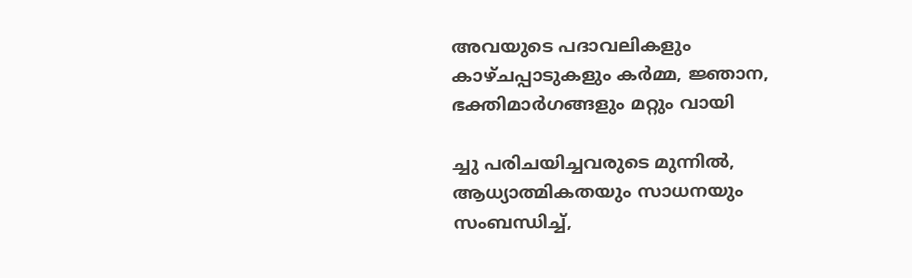അവയുടെ പദാവലികളും  കാഴ്ചപ്പാടുകളും കര്‍മ്മ, ജ്ഞാന, ഭക്തിമാര്‍ഗങ്ങളും മറ്റും വായി

ച്ചു പരിചയിച്ചവരുടെ മുന്നില്‍, ആധ്യാത്മികതയും സാധനയും സംബന്ധിച്ച്,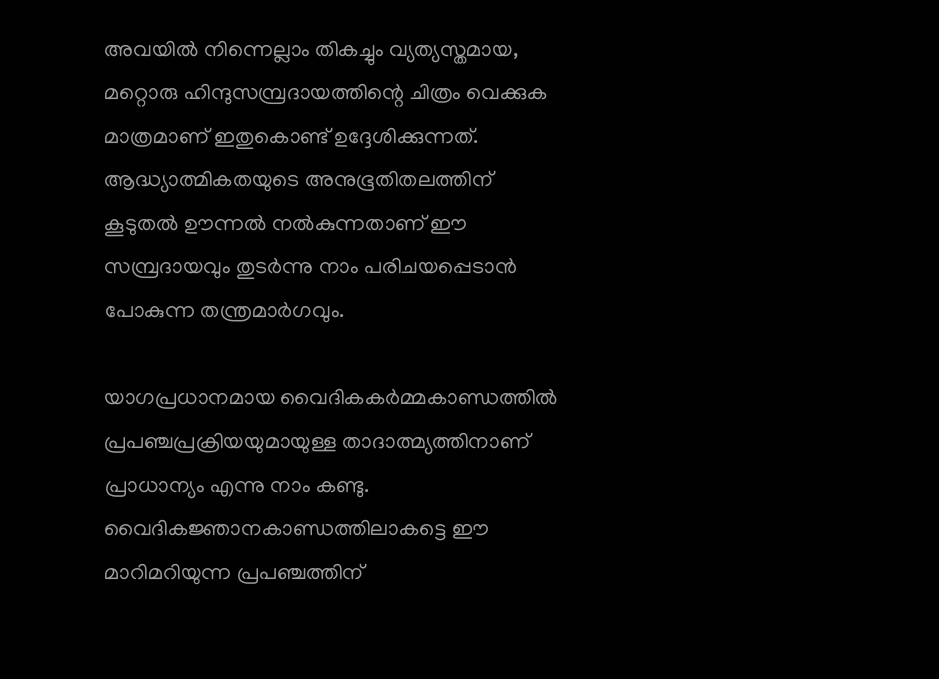അവയില്‍ നിന്നെല്ലാം തികച്ചും വ്യത്യസ്തമായ, മറ്റൊരു ഹിന്ദുസമ്പ്രദായത്തിന്റെ ചിത്രം വെക്കുക മാത്രമാണ് ഇതുകൊണ്ട് ഉദ്ദേശിക്കുന്നത്. ആദ്ധ്യാത്മികതയുടെ അനുഭൂതിതലത്തിന് കൂടുതല്‍ ഊന്നല്‍ നല്‍കുന്നതാണ് ഈ സമ്പ്രദായവും തുടര്‍ന്നു നാം പരിചയപ്പെടാന്‍ പോകുന്ന തന്ത്രമാര്‍ഗവും.

യാഗപ്രധാനമായ വൈദികകര്‍മ്മകാണ്ഡത്തില്‍ പ്രപഞ്ചപ്രക്രിയയുമായുള്ള താദാത്മ്യത്തിനാണ് പ്രാധാന്യം എന്നു നാം കണ്ടു. വൈദികജ്ഞാനകാണ്ഡത്തിലാകട്ടെ ഈ മാറിമറിയുന്ന പ്രപഞ്ചത്തിന്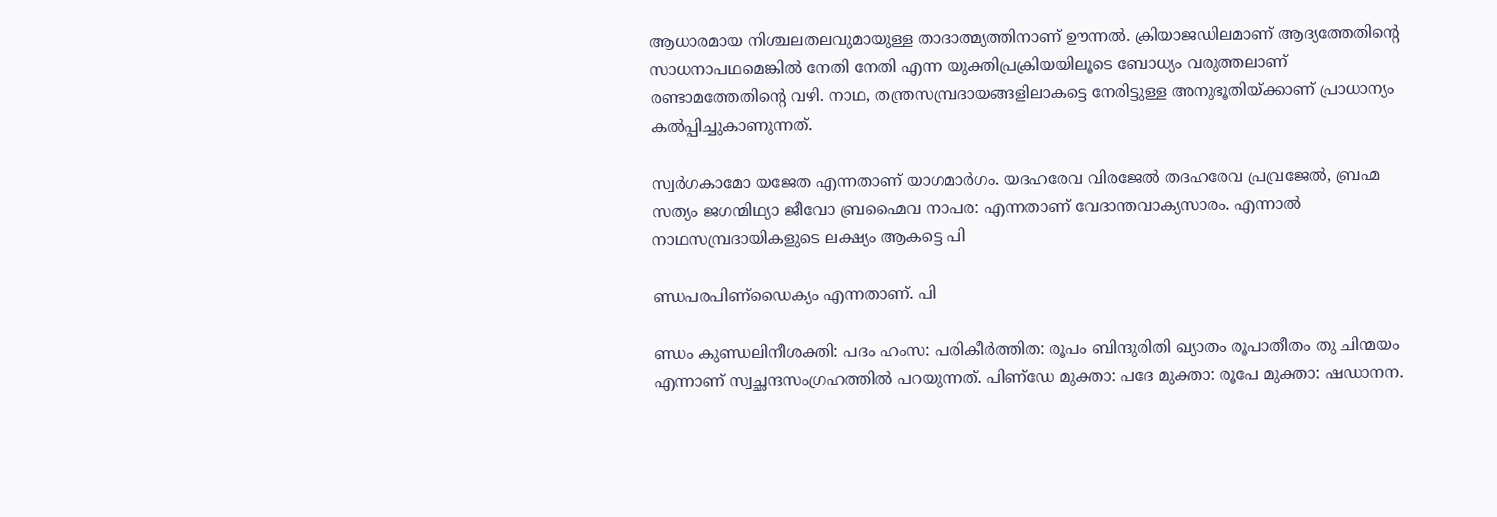ആധാരമായ നിശ്ചലതലവുമായുള്ള താദാത്മ്യത്തിനാണ് ഊന്നല്‍. ക്രിയാജഡിലമാണ് ആദ്യത്തേതിന്റെ സാധനാപഥമെങ്കില്‍ നേതി നേതി എന്ന യുക്തിപ്രക്രിയയിലൂടെ ബോധ്യം വരുത്തലാണ് രണ്ടാമത്തേതിന്റെ വഴി. നാഥ, തന്ത്രസമ്പ്രദായങ്ങളിലാകട്ടെ നേരിട്ടുള്ള അനുഭൂതിയ്‌ക്കാണ് പ്രാധാന്യം കല്‍പ്പിച്ചുകാണുന്നത്.

സ്വര്‍ഗകാമോ യജേത എന്നതാണ് യാഗമാര്‍ഗം. യദഹരേവ വിരജേല്‍ തദഹരേവ പ്രവ്രജേല്‍, ബ്രഹ്മ സത്യം ജഗന്മിഥ്യാ ജീവോ ബ്രഹ്മൈവ നാപര: എന്നതാണ് വേദാന്തവാക്യസാരം. എന്നാല്‍ നാഥസമ്പ്രദായികളുടെ ലക്ഷ്യം ആകട്ടെ പി

ണ്ഡപരപിണ്‌ഡൈക്യം എന്നതാണ്. പി

ണ്ഡം കുണ്ഡലിനീശക്തി: പദം ഹംസ: പരികീര്‍ത്തിത: രൂപം ബിന്ദുരിതി ഖ്യാതം രൂപാതീതം തു ചിന്മയം എന്നാണ് സ്വച്ഛന്ദസംഗ്രഹത്തില്‍ പറയുന്നത്. പിണ്‌ഡേ മുക്താ: പദേ മുക്താ: രൂപേ മുക്താ: ഷഡാനന.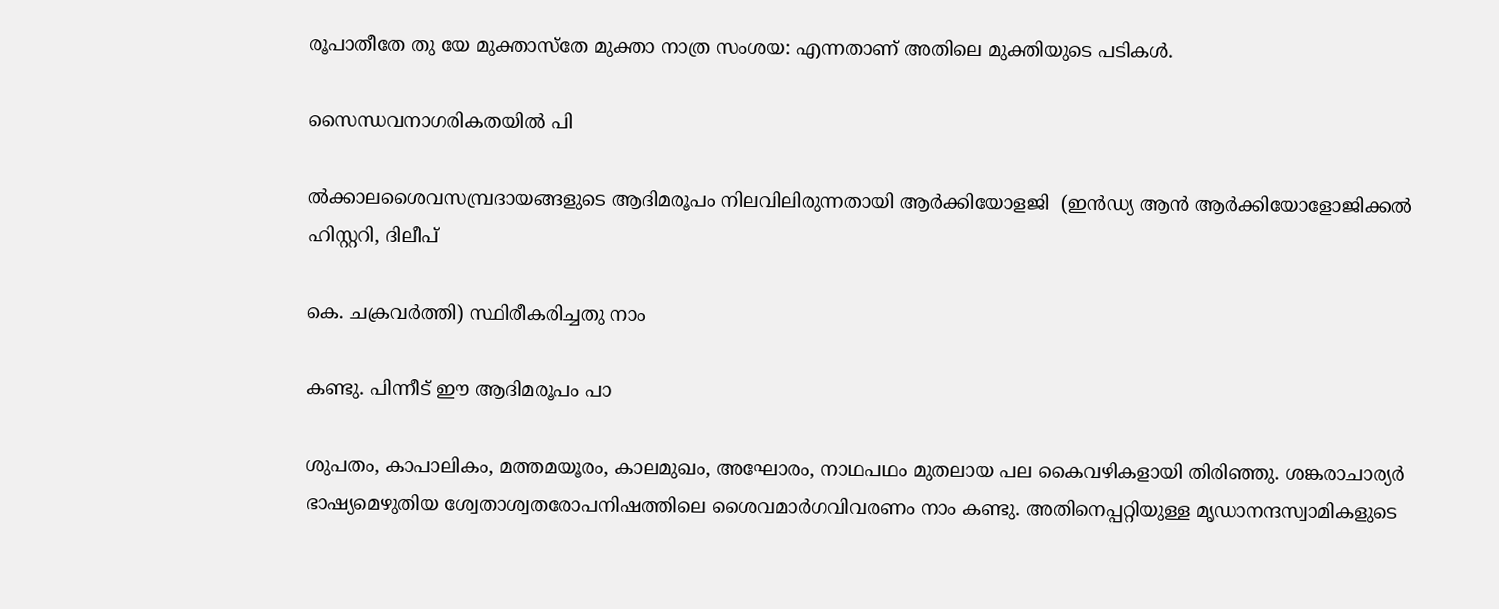രൂപാതീതേ തു യേ മുക്താസ്‌തേ മുക്താ നാത്ര സംശയ: എന്നതാണ് അതിലെ മുക്തിയുടെ പടികള്‍.

സൈന്ധവനാഗരികതയില്‍ പി

ല്‍ക്കാലശൈവസമ്പ്രദായങ്ങളുടെ ആദിമരൂപം നിലവിലിരുന്നതായി ആര്‍ക്കിയോളജി  (ഇന്‍ഡ്യ ആന്‍ ആര്‍ക്കിയോളോജിക്കല്‍ ഹിസ്റ്ററി, ദിലീപ്

കെ. ചക്രവര്‍ത്തി) സ്ഥിരീകരിച്ചതു നാം

കണ്ടു. പിന്നീട് ഈ ആദിമരൂപം പാ

ശുപതം, കാപാലികം, മത്തമയൂരം, കാലമുഖം, അഘോരം, നാഥപഥം മുതലായ പല കൈവഴികളായി തിരിഞ്ഞു. ശങ്കരാചാര്യര്‍ ഭാഷ്യമെഴുതിയ ശ്വേതാശ്വതരോപനിഷത്തിലെ ശൈവമാര്‍ഗവിവരണം നാം കണ്ടു. അതിനെപ്പറ്റിയുള്ള മൃഡാനന്ദസ്വാമികളുടെ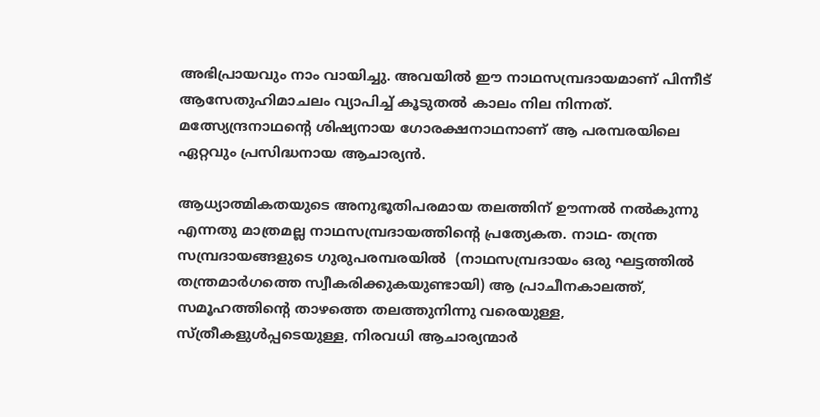അഭിപ്രായവും നാം വായിച്ചു. അവയില്‍ ഈ നാഥസമ്പ്രദായമാണ് പിന്നീട് ആസേതുഹിമാചലം വ്യാപിച്ച് കൂടുതല്‍ കാലം നില നിന്നത്. മത്സ്യേന്ദ്രനാഥന്റെ ശിഷ്യനായ ഗോരക്ഷനാഥനാണ് ആ പരമ്പരയിലെ ഏറ്റവും പ്രസിദ്ധനായ ആചാര്യന്‍.

ആധ്യാത്മികതയുടെ അനുഭൂതിപരമായ തലത്തിന് ഊന്നല്‍ നല്‍കുന്നു എന്നതു മാത്രമല്ല നാഥസമ്പ്രദായത്തിന്റെ പ്രത്യേകത. നാഥ- തന്ത്ര സമ്പ്രദായങ്ങളുടെ ഗുരുപരമ്പരയില്‍  (നാഥസമ്പ്രദായം ഒരു ഘട്ടത്തില്‍ തന്ത്രമാര്‍ഗത്തെ സ്വീകരിക്കുകയുണ്ടായി) ആ പ്രാചീനകാലത്ത്, സമൂഹത്തിന്റെ താഴത്തെ തലത്തുനിന്നു വരെയുള്ള, സ്ത്രീകളുള്‍പ്പടെയുള്ള, നിരവധി ആചാര്യന്മാര്‍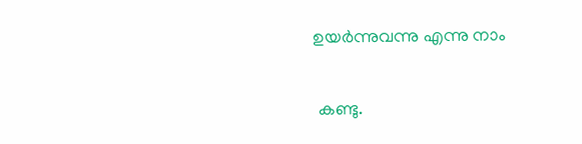ഉയര്‍ന്നുവന്നു എന്നു നാം

 കണ്ടു.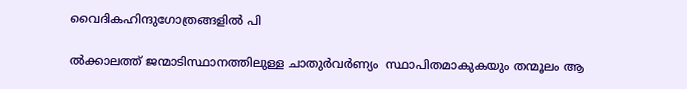വൈദികഹിന്ദുഗോത്രങ്ങളില്‍ പി

ല്‍ക്കാലത്ത് ജന്മാടിസ്ഥാനത്തിലുള്ള ചാതുര്‍വര്‍ണ്യം  സ്ഥാപിതമാകുകയും തന്മൂലം ആ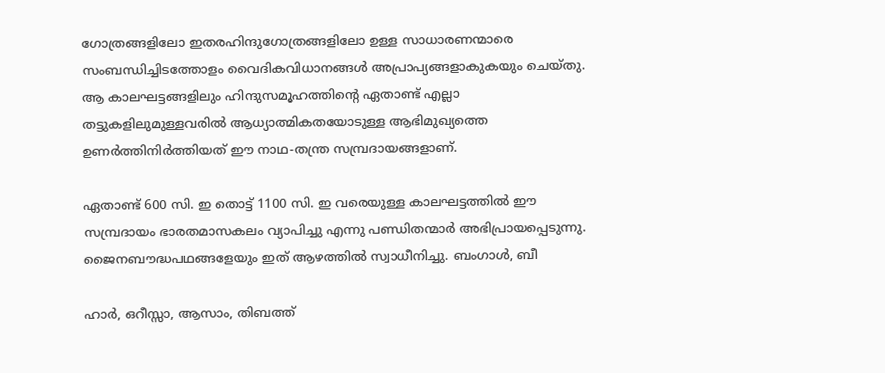ഗോത്രങ്ങളിലോ ഇതരഹിന്ദുഗോത്രങ്ങളിലോ ഉള്ള സാധാരണന്മാരെ സംബന്ധിച്ചിടത്തോളം വൈദികവിധാനങ്ങള്‍ അപ്രാപ്യങ്ങളാകുകയും ചെയ്തു. ആ കാലഘട്ടങ്ങളിലും ഹിന്ദുസമൂഹത്തിന്റെ ഏതാണ്ട് എല്ലാ തട്ടുകളിലുമുള്ളവരില്‍ ആധ്യാത്മികതയോടുള്ള ആഭിമുഖ്യത്തെ ഉണര്‍ത്തിനിര്‍ത്തിയത് ഈ നാഥ-തന്ത്ര സമ്പ്രദായങ്ങളാണ്.

ഏതാണ്ട് 600 സി. ഇ തൊട്ട് 1100 സി. ഇ വരെയുള്ള കാലഘട്ടത്തില്‍ ഈ സമ്പ്രദായം ഭാരതമാസകലം വ്യാപിച്ചു എന്നു പണ്ഡിതന്മാര്‍ അഭിപ്രായപ്പെടുന്നു. ജൈനബൗദ്ധപഥങ്ങളേയും ഇത് ആഴത്തില്‍ സ്വാധീനിച്ചു. ബംഗാള്‍, ബീ

ഹാര്‍, ഒറീസ്സാ, ആസാം, തിബത്ത്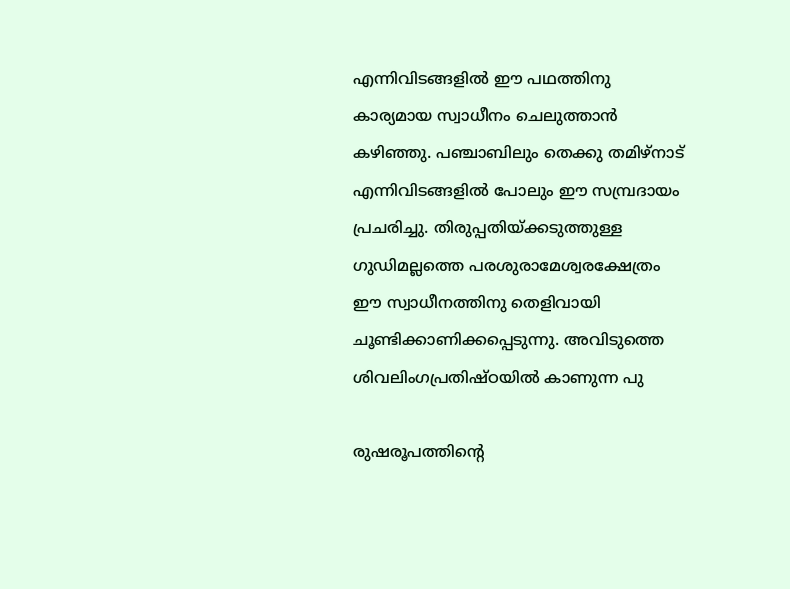എന്നിവിടങ്ങളില്‍ ഈ പഥത്തിനു കാര്യമായ സ്വാധീനം ചെലുത്താന്‍ കഴിഞ്ഞു. പഞ്ചാബിലും തെക്കു തമിഴ്‌നാട് എന്നിവിടങ്ങളില്‍ പോലും ഈ സമ്പ്രദായം പ്രചരിച്ചു. തിരുപ്പതിയ്‌ക്കടുത്തുള്ള ഗുഡിമല്ലത്തെ പരശുരാമേശ്വരക്ഷേത്രം ഈ സ്വാധീനത്തിനു തെളിവായി ചൂണ്ടിക്കാണിക്കപ്പെടുന്നു. അവിടുത്തെ ശിവലിംഗപ്രതിഷ്ഠയില്‍ കാണുന്ന പു

രുഷരൂപത്തിന്റെ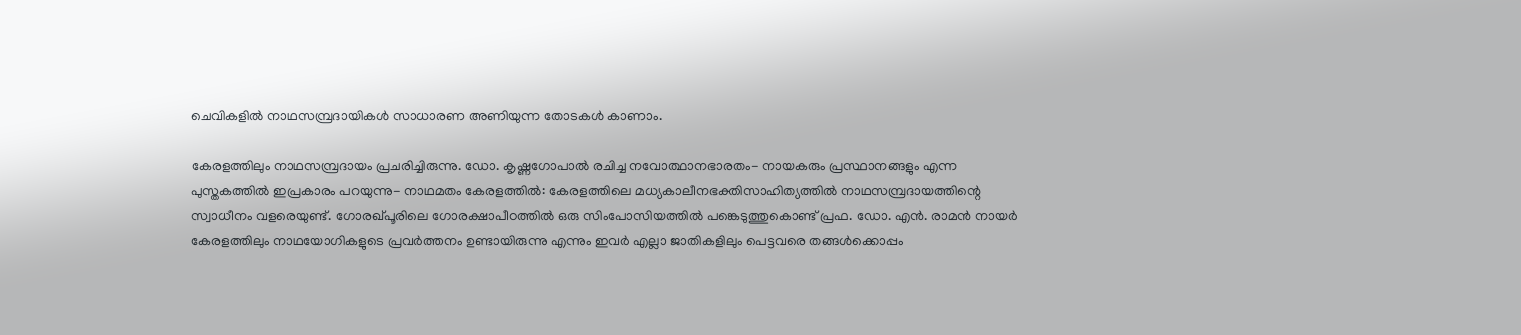ചെവികളില്‍ നാഥസമ്പ്രദായികള്‍ സാധാരണ അണിയുന്ന തോടകള്‍ കാണാം.

കേരളത്തിലും നാഥസമ്പ്രദായം പ്രചരിച്ചിരുന്നു. ഡോ. കൃഷ്ണഗോപാല്‍ രചിച്ച നവോത്ഥാനഭാരതം- നായകരും പ്രസ്ഥാനങ്ങളും എന്ന പുസ്തകത്തില്‍ ഇപ്രകാരം പറയുന്നു- നാഥമതം കേരളത്തില്‍: കേരളത്തിലെ മധ്യകാലീനഭക്തിസാഹിത്യത്തില്‍ നാഥസമ്പ്രദായത്തിന്റെ സ്വാധീനം വളരെയുണ്ട്. ഗോരഖ്പൂരിലെ ഗോരക്ഷാപീഠത്തില്‍ ഒരു സിംപോസിയത്തില്‍ പങ്കെടുത്തുകൊണ്ട് പ്രഫ. ഡോ. എന്‍. രാമന്‍ നായര്‍ കേരളത്തിലും നാഥയോഗികളുടെ പ്രവര്‍ത്തനം ഉണ്ടായിരുന്നു എന്നും ഇവര്‍ എല്ലാ ജാതികളിലും പെട്ടവരെ തങ്ങള്‍ക്കൊപ്പം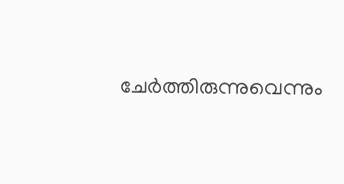ചേര്‍ത്തിരുന്നുവെന്നും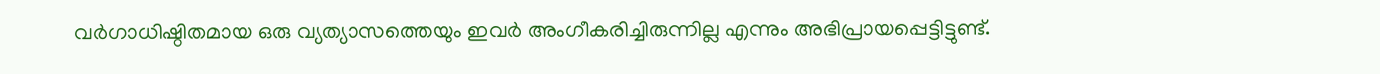വര്‍ഗാധിഷ്ഠിതമായ ഒരു വ്യത്യാസത്തെയും ഇവര്‍ അംഗീകരിച്ചിരുന്നില്ല എന്നും അഭിപ്രായപ്പെട്ടിട്ടുണ്ട്.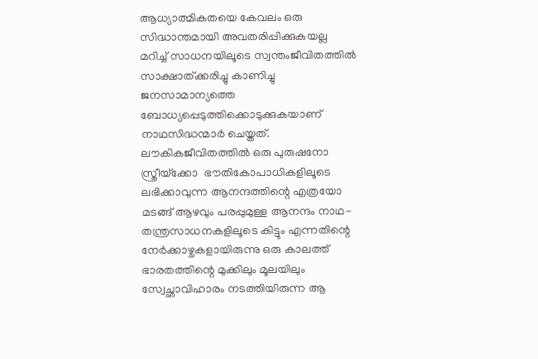ആധ്യാത്മികതയെ കേവലം ഒരു സിദ്ധാന്തമായി അവതരിപ്പിക്കുകയല്ല മറിച്ച് സാധനയിലൂടെ സ്വന്തംജീവിതത്തില്‍ സാക്ഷാത്ക്കരിച്ചു കാണിച്ചു ജനസാമാന്യത്തെ ബോധ്യപ്പെടുത്തിക്കൊടുക്കുകയാണ് നാഥസിദ്ധന്മാര്‍ ചെയ്തത്. ലൗകികജീവിതത്തില്‍ ഒരു പുരുഷനോ സ്ത്രീയ്‌ക്കോ  ഭൗതികോപാധികളിലൂടെ ലഭിക്കാവുന്ന ആനന്ദത്തിന്റെ എത്രയോ മടങ്ങ് ആഴവും പരപ്പുമുള്ള ആനന്ദം നാഥ-തന്ത്രസാധനകളിലൂടെ കിട്ടും എന്നതിന്റെ നേര്‍ക്കാഴ്ചകളായിരുന്നു ഒരു കാലത്ത് ഭാരതത്തിന്റെ മുക്കിലും മൂലയിലും സ്വേച്ഛാവിഹാരം നടത്തിയിരുന്ന ആ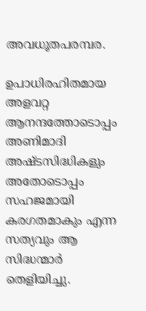അവധൂതപരമ്പര.

ഉപാധിരഹിതമായ അളവറ്റ ആനന്ദത്തോടൊപ്പം അണിമാദി അഷ്ടസിദ്ധികളും അതോടൊപ്പം സഹജമായി കരഗതമാകും എന്ന സത്യവും ആ സിദ്ധന്മാര്‍ തെളിയിച്ചു.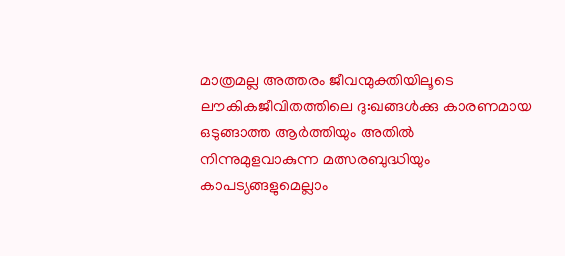മാത്രമല്ല അത്തരം ജീവന്മുക്തിയിലൂടെ ലൗകികജീവിതത്തിലെ ദു:ഖങ്ങള്‍ക്കു കാരണമായ ഒടുങ്ങാത്ത ആര്‍ത്തിയും അതില്‍ നിന്നുമുളവാകുന്ന മത്സരബുദ്ധിയും കാപട്യങ്ങളുമെല്ലാം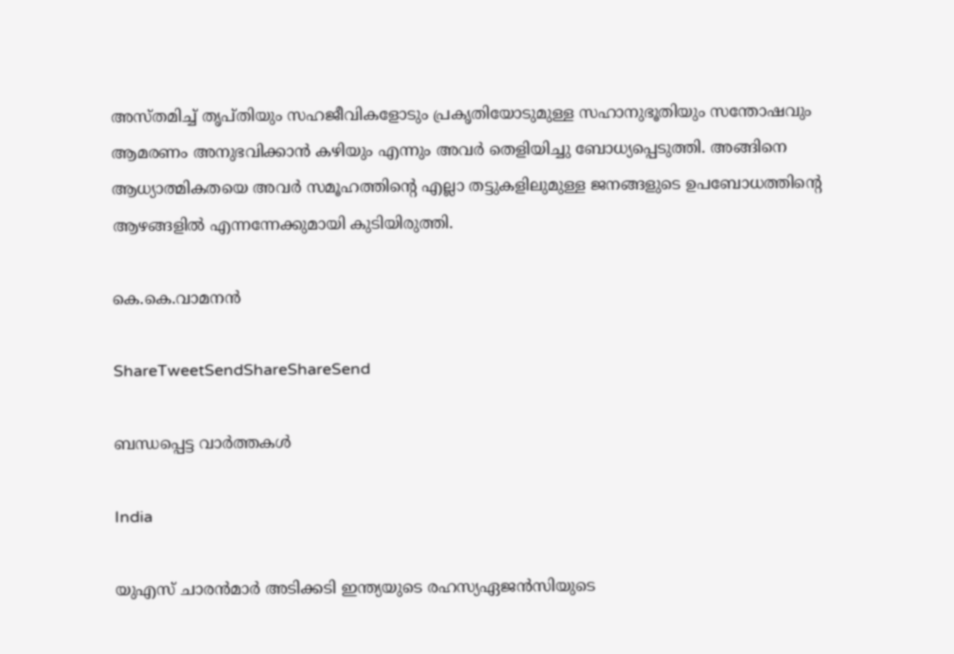അസ്തമിച്ച് തൃപ്തിയും സഹജീവികളോടും പ്രകൃതിയോടുമുള്ള സഹാനുഭൂതിയും സന്തോഷവും ആമരണം അനുഭവിക്കാന്‍ കഴിയും എന്നും അവര്‍ തെളിയിച്ചു ബോധ്യപ്പെടുത്തി. അങ്ങിനെ ആധ്യാത്മികതയെ അവര്‍ സമൂഹത്തിന്റെ എല്ലാ തട്ടുകളിലുമുള്ള ജനങ്ങളുടെ ഉപബോധത്തിന്റെ ആഴങ്ങളില്‍ എന്നന്നേക്കുമായി കുടിയിരുത്തി.

കെ.കെ.വാമനന്‍

ShareTweetSendShareShareSend

ബന്ധപ്പെട്ട വാര്‍ത്തകള്‍

India

യുഎസ് ചാരന്‍മാര്‍ അടിക്കടി ഇന്ത്യയുടെ രഹസ്യഏജന്‍സിയുടെ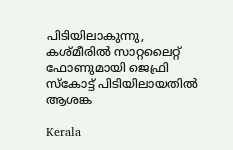പിടിയിലാകുന്നു, കശ്മീരില്‍ സാറ്റലൈറ്റ് ഫോണുമായി ജെഫ്രി സ്കോട്ട് പിടിയിലായതില്‍ ആശങ്ക

Kerala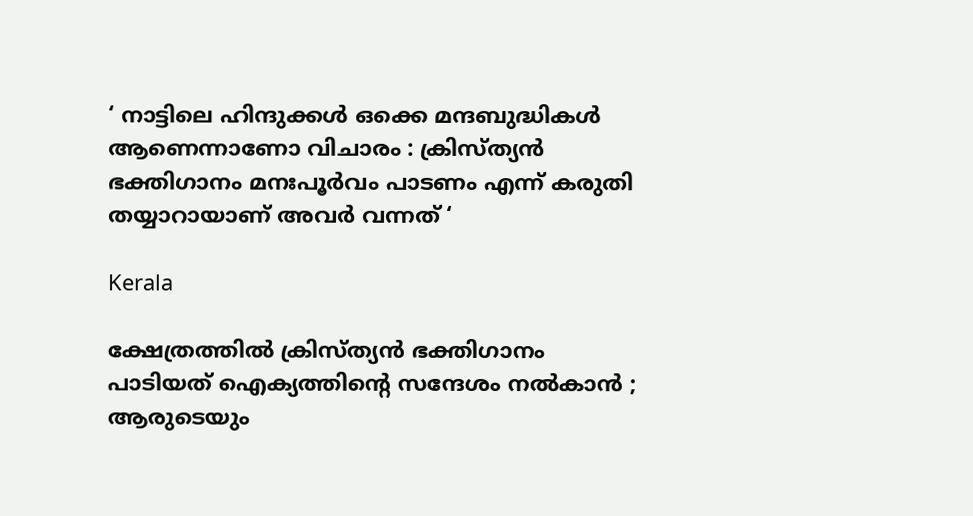‘ നാട്ടിലെ ഹിന്ദുക്കൾ ഒക്കെ മന്ദബുദ്ധികൾ ആണെന്നാണോ വിചാരം : ക്രിസ്ത്യൻ ഭക്തിഗാനം മനഃപൂർവം പാടണം എന്ന് കരുതി തയ്യാറായാണ് അവർ വന്നത് ‘

Kerala

ക്ഷേത്രത്തിൽ ക്രിസ്ത്യൻ ഭക്തിഗാനം പാടിയത് ഐക്യത്തിന്റെ സന്ദേശം നൽകാൻ ; ആരുടെയും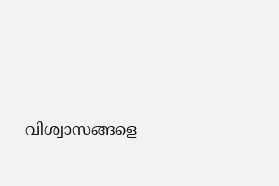വിശ്വാസങ്ങളെ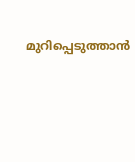മുറിപ്പെടുത്താൻ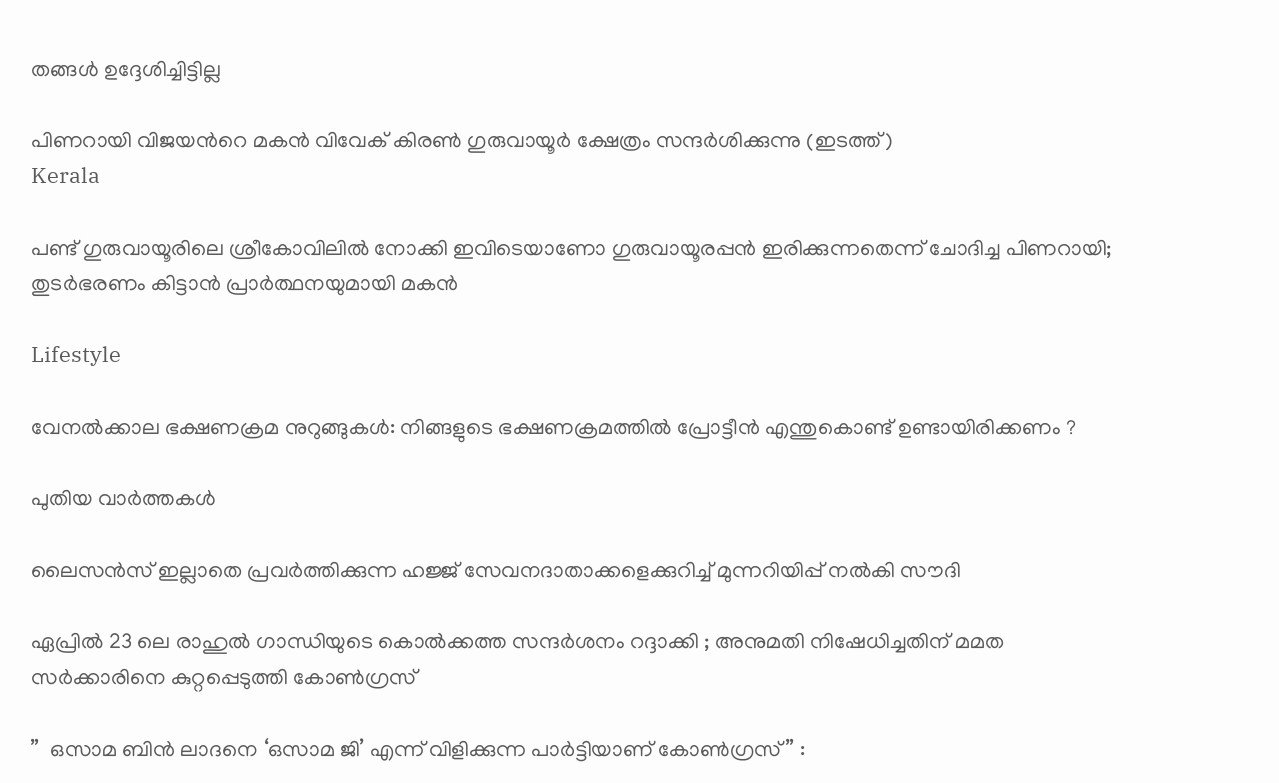തങ്ങൾ ഉദ്ദേശിച്ചിട്ടില്ല

പിണറായി വിജയന്‍റെ മകന്‍ വിവേക് കിരണ്‍ ഗുരുവായൂര്‍ ക്ഷേത്രം സന്ദര്‍ശിക്കുന്നു (ഇടത്ത്)
Kerala

പണ്ട് ഗുരുവായൂരിലെ ശ്രീകോവിലില്‍ നോക്കി ഇവിടെയാണോ ഗുരുവായൂരപ്പന്‍ ഇരിക്കുന്നതെന്ന് ചോദിച്ച പിണറായി; തുടര്‍ഭരണം കിട്ടാന്‍ പ്രാര്‍ത്ഥനയുമായി മകന്‍

Lifestyle

വേനൽക്കാല ഭക്ഷണക്രമ നുറുങ്ങുകൾ: നിങ്ങളുടെ ഭക്ഷണക്രമത്തിൽ പ്രോട്ടീൻ എന്തുകൊണ്ട് ഉണ്ടായിരിക്കണം ?

പുതിയ വാര്‍ത്തകള്‍

ലൈസൻസ് ഇല്ലാതെ പ്രവർത്തിക്കുന്ന ഹജ്ജ് സേവനദാതാക്കളെക്കുറിച്ച് മുന്നറിയിപ്പ് നൽകി സൗദി

ഏപ്രിൽ 23 ലെ രാഹുൽ ഗാന്ധിയുടെ കൊൽക്കത്ത സന്ദർശനം റദ്ദാക്കി ; അനുമതി നിഷേധിച്ചതിന് മമത സർക്കാരിനെ കുറ്റപ്പെടുത്തി കോൺഗ്രസ്

”  ഒസാമ ബിൻ ലാദനെ ‘ഒസാമ ജി’ എന്ന് വിളിക്കുന്ന പാർട്ടിയാണ് കോൺഗ്രസ് ” :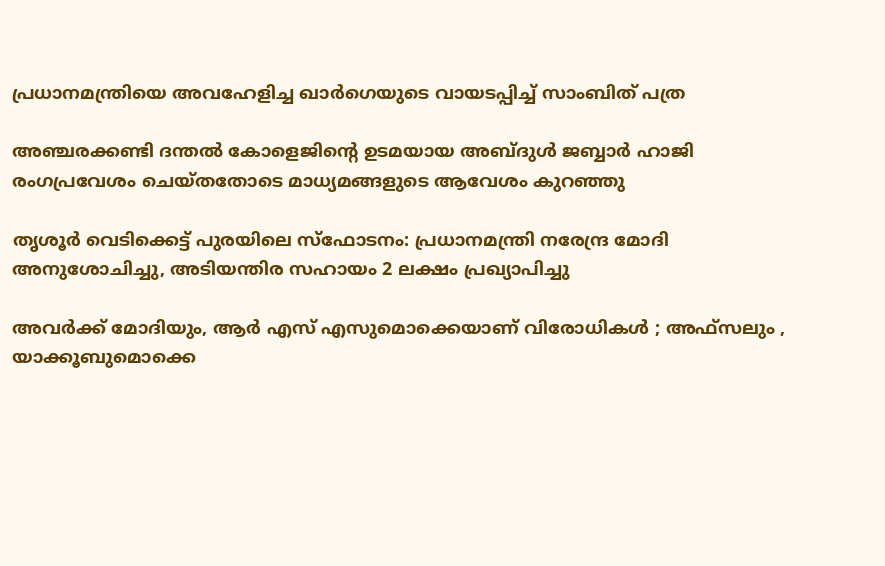പ്രധാനമന്ത്രിയെ അവഹേളിച്ച ഖാർഗെയുടെ വായടപ്പിച്ച് സാംബിത് പത്ര

അഞ്ചരക്കണ്ടി ദന്തല്‍ കോളെജിന്റെ ഉടമയായ അബ്ദുള്‍ ജബ്ബാര്‍ ഹാജി രംഗപ്രവേശം ചെയ്തതോടെ മാധ്യമങ്ങളുടെ ആവേശം കുറഞ്ഞു

തൃശൂർ വെടിക്കെട്ട് പുരയിലെ സ്‌ഫോടനം: പ്രധാനമന്ത്രി നരേന്ദ്ര മോദി അനുശോചിച്ചു, അടിയന്തിര സഹായം 2 ലക്ഷം പ്രഖ്യാപിച്ചു

അവർക്ക് മോദിയും, ആർ എസ് എസുമൊക്കെയാണ് വിരോധികൾ ; അഫ്‌സലും , യാക്കൂബുമൊക്കെ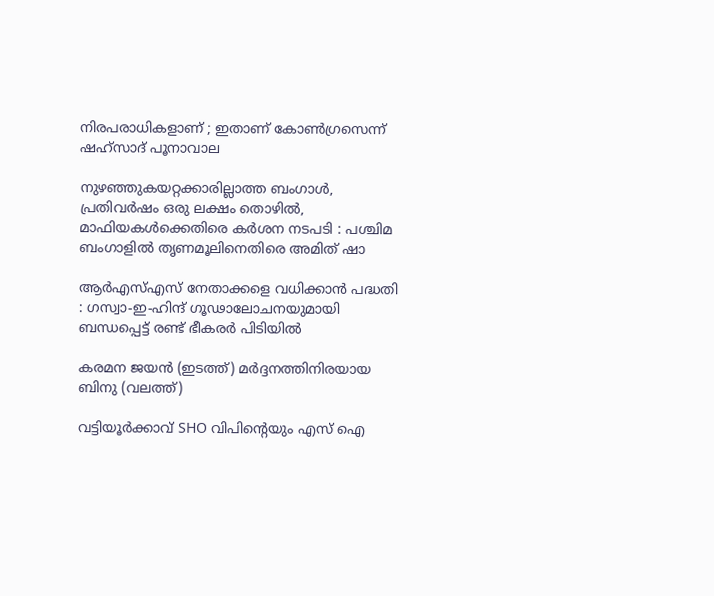നിരപരാധികളാണ് ; ഇതാണ് കോൺഗ്രസെന്ന് ഷഹ്സാദ് പൂനാവാല

നുഴഞ്ഞുകയറ്റക്കാരില്ലാത്ത ബംഗാൾ, പ്രതിവർഷം ഒരു ലക്ഷം തൊഴിൽ, മാഫിയകൾക്കെതിരെ കർശന നടപടി : പശ്ചിമ ബംഗാളിൽ തൃണമൂലിനെതിരെ അമിത് ഷാ

ആർ‌എസ്‌എസ് നേതാക്കളെ വധിക്കാൻ പദ്ധതി : ഗസ്വാ-ഇ-ഹിന്ദ് ഗൂഢാലോചനയുമായി ബന്ധപ്പെട്ട് രണ്ട് ഭീകരർ പിടിയിൽ

കരമന ജയന്‍ (ഇടത്ത്) മര്‍ദ്ദനത്തിനിരയായ ബിനു (വലത്ത്)

വട്ടിയൂർക്കാവ് SHO വിപിന്റെയും എസ് ഐ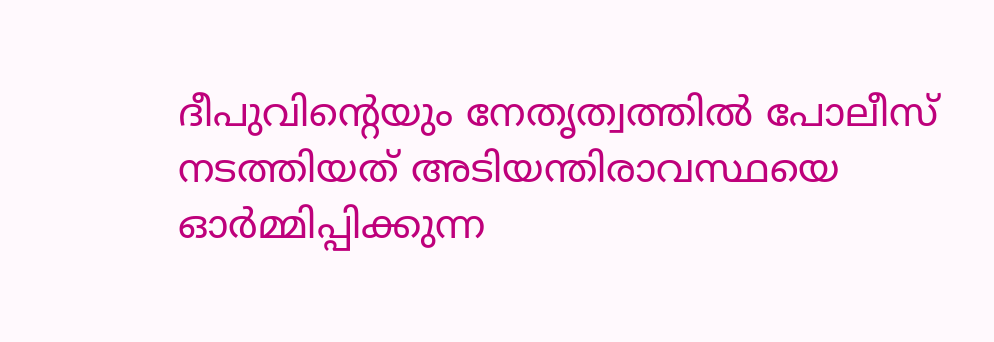ദീപുവിന്റെയും നേതൃത്വത്തിൽ പോലീസ് നടത്തിയത് അടിയന്തിരാവസ്ഥയെ ഓർമ്മിപ്പിക്കുന്ന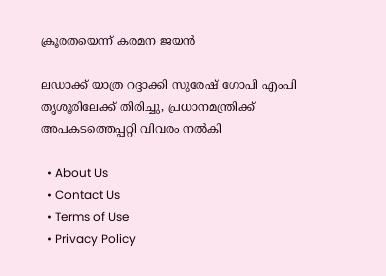ക്രൂരതയെന്ന് കരമന ജയന്‍

ലഡാക്ക് യാത്ര റദ്ദാക്കി സുരേഷ് ഗോപി എംപി തൃശൂരിലേക്ക് തിരിച്ചു, പ്രധാനമന്ത്രിക്ക് അപകടത്തെപ്പറ്റി വിവരം നൽകി

  • About Us
  • Contact Us
  • Terms of Use
  • Privacy Policy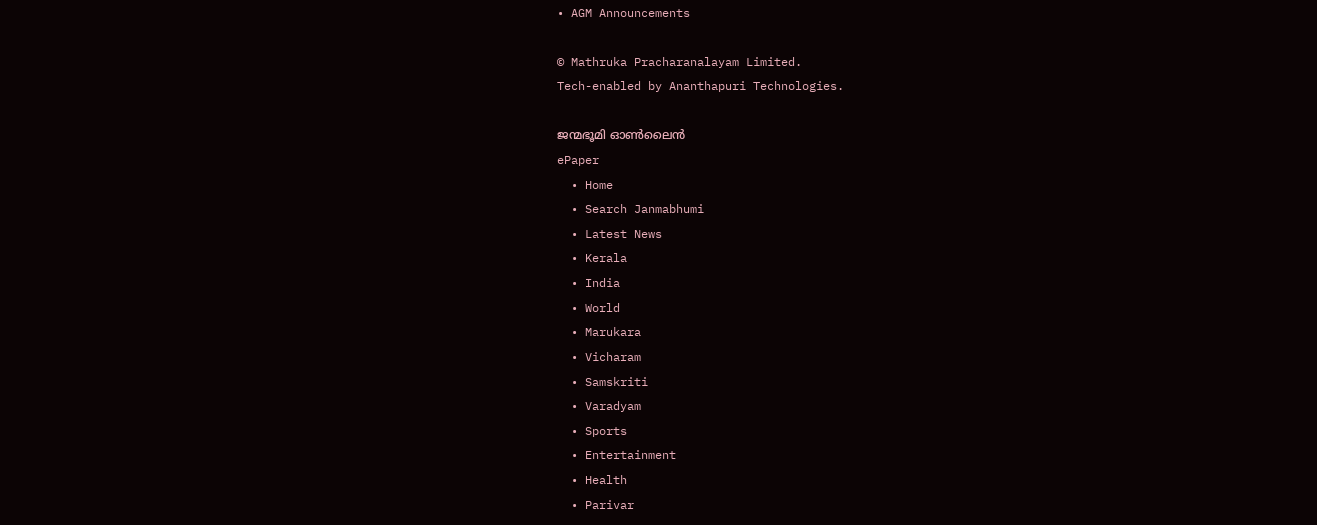• AGM Announcements

© Mathruka Pracharanalayam Limited.
Tech-enabled by Ananthapuri Technologies.

ജന്മഭൂമി ഓണ്‍ലൈന്‍
ePaper
  • Home
  • Search Janmabhumi
  • Latest News
  • Kerala
  • India
  • World
  • Marukara
  • Vicharam
  • Samskriti
  • Varadyam
  • Sports
  • Entertainment
  • Health
  • Parivar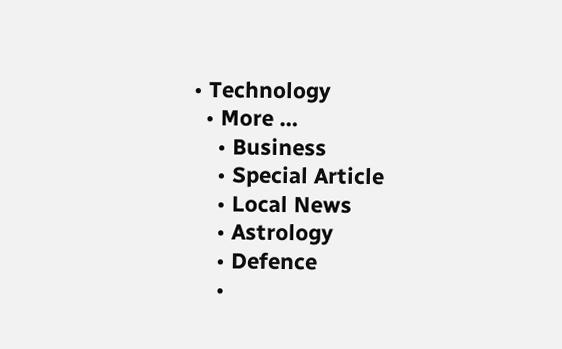• Technology
  • More …
    • Business
    • Special Article
    • Local News
    • Astrology
    • Defence
    •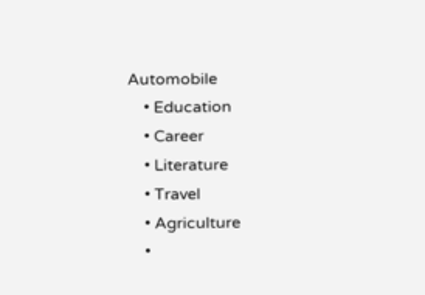Automobile
    • Education
    • Career
    • Literature
    • Travel
    • Agriculture
    •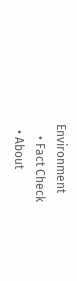Environment
    • Fact Check
  • About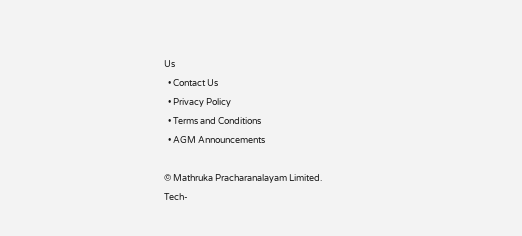Us
  • Contact Us
  • Privacy Policy
  • Terms and Conditions
  • AGM Announcements

© Mathruka Pracharanalayam Limited.
Tech-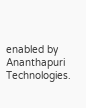enabled by Ananthapuri Technologies.